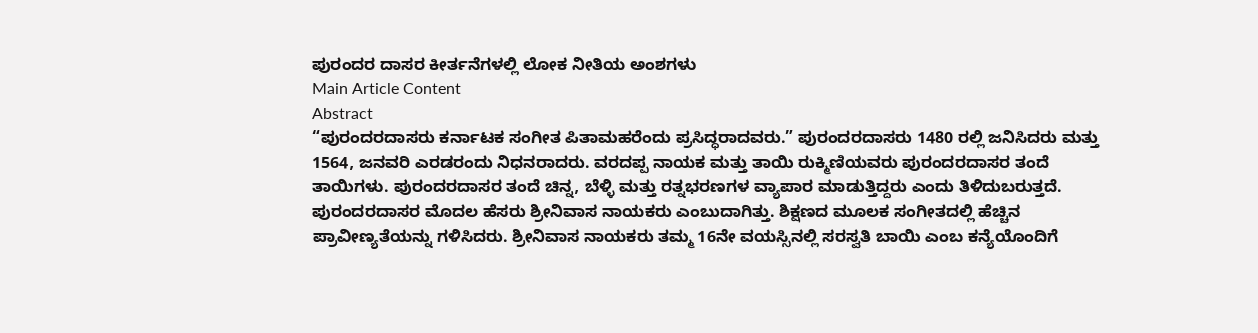ಪುರಂದರ ದಾಸರ ಕೀರ್ತನೆಗಳಲ್ಲಿ ಲೋಕ ನೀತಿಯ ಅಂಶಗಳು
Main Article Content
Abstract
“ಪುರಂದರದಾಸರು ಕರ್ನಾಟಕ ಸಂಗೀತ ಪಿತಾಮಹರೆಂದು ಪ್ರಸಿದ್ಧರಾದವರು.” ಪುರಂದರದಾಸರು 1480 ರಲ್ಲಿ ಜನಿಸಿದರು ಮತ್ತು 1564, ಜನವರಿ ಎರಡರಂದು ನಿಧನರಾದರು. ವರದಪ್ಪ ನಾಯಕ ಮತ್ತು ತಾಯಿ ರುಕ್ಮಿಣಿಯವರು ಪುರಂದರದಾಸರ ತಂದೆ ತಾಯಿಗಳು. ಪುರಂದರದಾಸರ ತಂದೆ ಚಿನ್ನ, ಬೆಳ್ಳಿ ಮತ್ತು ರತ್ನಭರಣಗಳ ವ್ಯಾಪಾರ ಮಾಡುತ್ತಿದ್ದರು ಎಂದು ತಿಳಿದುಬರುತ್ತದೆ. ಪುರಂದರದಾಸರ ಮೊದಲ ಹೆಸರು ಶ್ರೀನಿವಾಸ ನಾಯಕರು ಎಂಬುದಾಗಿತ್ತು. ಶಿಕ್ಷಣದ ಮೂಲಕ ಸಂಗೀತದಲ್ಲಿ ಹೆಚ್ಚಿನ ಪ್ರಾವೀಣ್ಯತೆಯನ್ನು ಗಳಿಸಿದರು. ಶ್ರೀನಿವಾಸ ನಾಯಕರು ತಮ್ಮ 16ನೇ ವಯಸ್ಸಿನಲ್ಲಿ ಸರಸ್ವತಿ ಬಾಯಿ ಎಂಬ ಕನ್ಯೆಯೊಂದಿಗೆ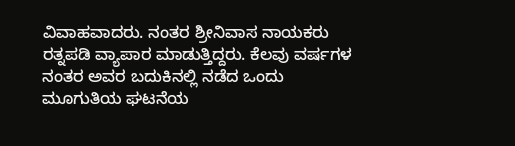ವಿವಾಹವಾದರು. ನಂತರ ಶ್ರೀನಿವಾಸ ನಾಯಕರು ರತ್ನಪಡಿ ವ್ಯಾಪಾರ ಮಾಡುತ್ತಿದ್ದರು. ಕೆಲವು ವರ್ಷಗಳ ನಂತರ ಅವರ ಬದುಕಿನಲ್ಲಿ ನಡೆದ ಒಂದು ಮೂಗುತಿಯ ಘಟನೆಯ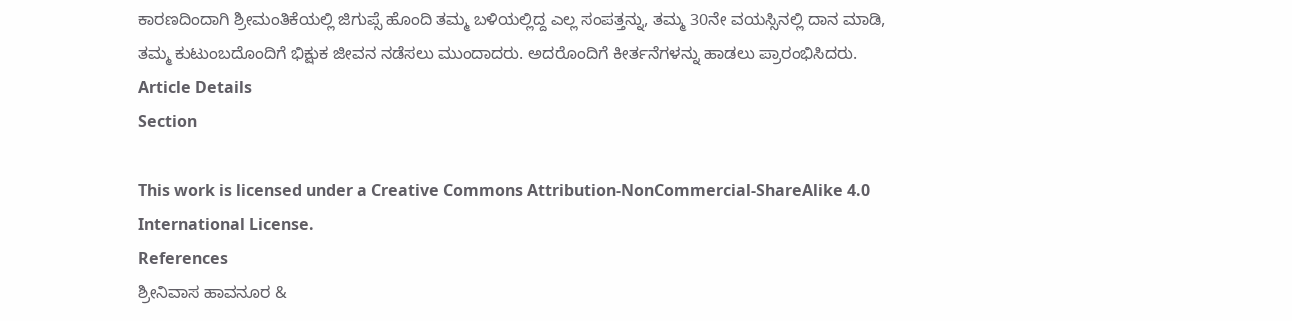ಕಾರಣದಿಂದಾಗಿ ಶ್ರೀಮಂತಿಕೆಯಲ್ಲಿ ಜಿಗುಪ್ಸೆ ಹೊಂದಿ ತಮ್ಮ ಬಳಿಯಲ್ಲಿದ್ದ ಎಲ್ಲ ಸಂಪತ್ತನ್ನು, ತಮ್ಮ 30ನೇ ವಯಸ್ಸಿನಲ್ಲಿ ದಾನ ಮಾಡಿ, ತಮ್ಮ ಕುಟುಂಬದೊಂದಿಗೆ ಭಿಕ್ಷುಕ ಜೀವನ ನಡೆಸಲು ಮುಂದಾದರು. ಅದರೊಂದಿಗೆ ಕೀರ್ತನೆಗಳನ್ನು ಹಾಡಲು ಪ್ರಾರಂಭಿಸಿದರು.
Article Details
Section

This work is licensed under a Creative Commons Attribution-NonCommercial-ShareAlike 4.0 International License.
References
ಶ್ರೀನಿವಾಸ ಹಾವನೂರ &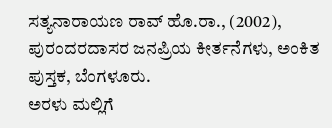ಸತ್ಯನಾರಾಯಣ ರಾವ್ ಹೊ.ರಾ., (2002), ಪುರಂದರದಾಸರ ಜನಪ್ರಿಯ ಕೀರ್ತನೆಗಳು, ಅಂಕಿತ ಪುಸ್ತಕ, ಬೆಂಗಳೂರು.
ಅರಳು ಮಲ್ಲಿಗೆ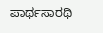ಪಾರ್ಥಸಾರಥಿ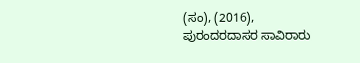(ಸಂ), (2016), ಪುರಂದರದಾಸರ ಸಾವಿರಾರು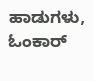ಹಾಡುಗಳು, ಓಂಕಾರ್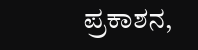ಪ್ರಕಾಶನ,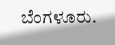ಬೆಂಗಳೂರು.